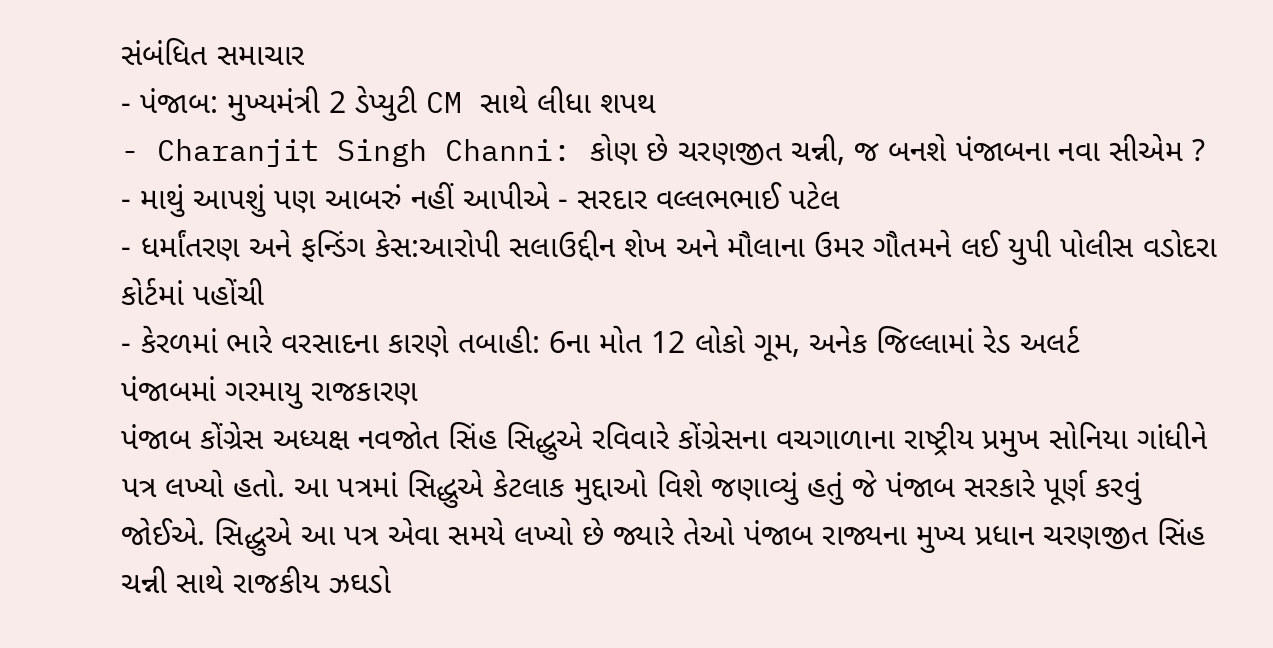સંબંધિત સમાચાર
- પંજાબ: મુખ્યમંત્રી 2 ડેપ્યુટી CM સાથે લીધા શપથ
- Charanjit Singh Channi: કોણ છે ચરણજીત ચન્ની, જ બનશે પંજાબના નવા સીએમ ?
- માથું આપશું પણ આબરું નહીં આપીએ - સરદાર વલ્લભભાઈ પટેલ
- ધર્માંતરણ અને ફન્ડિંગ કેસ:આરોપી સલાઉદ્દીન શેખ અને મૌલાના ઉમર ગૌતમને લઈ યુપી પોલીસ વડોદરા કોર્ટમાં પહોંચી
- કેરળમાં ભારે વરસાદના કારણે તબાહી: 6ના મોત 12 લોકો ગૂમ, અનેક જિલ્લામાં રેડ અલર્ટ
પંજાબમાં ગરમાયુ રાજકારણ
પંજાબ કોંગ્રેસ અધ્યક્ષ નવજોત સિંહ સિદ્ધુએ રવિવારે કોંગ્રેસના વચગાળાના રાષ્ટ્રીય પ્રમુખ સોનિયા ગાંધીને પત્ર લખ્યો હતો. આ પત્રમાં સિદ્ધુએ કેટલાક મુદ્દાઓ વિશે જણાવ્યું હતું જે પંજાબ સરકારે પૂર્ણ કરવું જોઈએ. સિદ્ધુએ આ પત્ર એવા સમયે લખ્યો છે જ્યારે તેઓ પંજાબ રાજ્યના મુખ્ય પ્રધાન ચરણજીત સિંહ ચન્ની સાથે રાજકીય ઝઘડો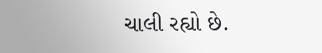ચાલી રહ્યો છે.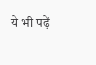ये भी पढ़ें